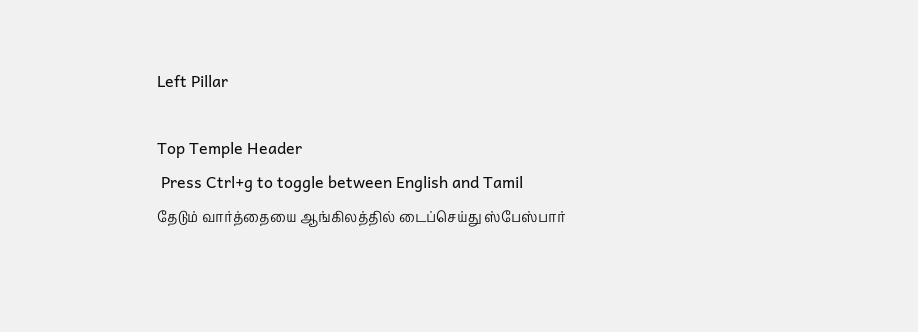Left Pillar

Top Temple Header
 Press Ctrl+g to toggle between English and Tamil
தேடும் வார்த்தையை ஆங்கிலத்தில் டைப்செய்து ஸ்பேஸ்பார்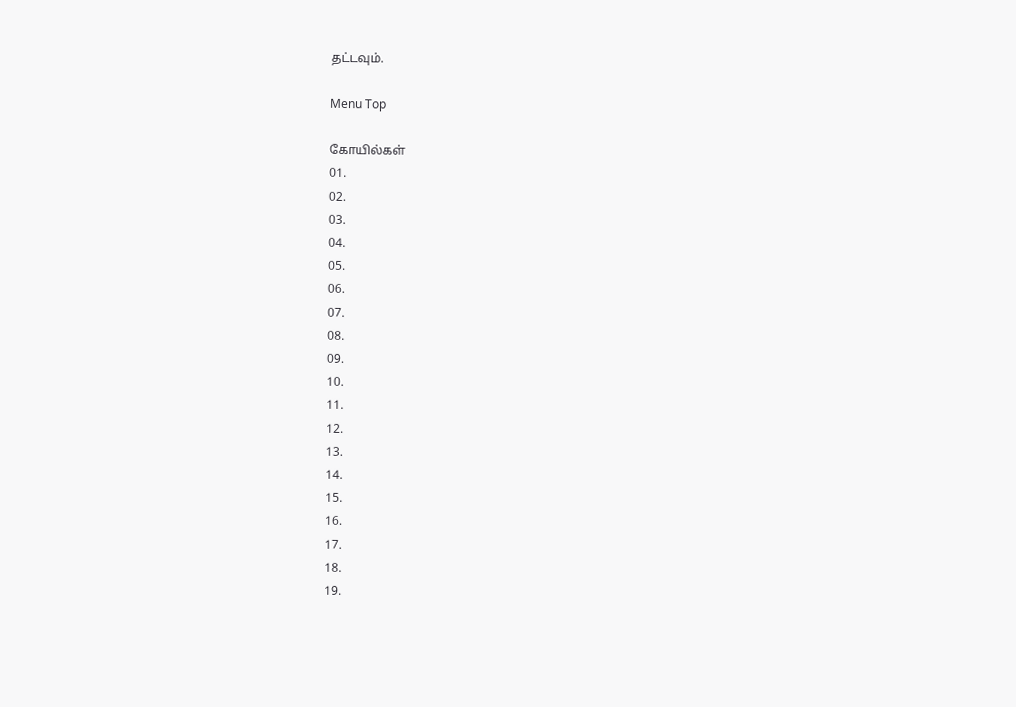தட்டவும்.

Menu Top

கோயில்கள்
01.
02.
03.
04.
05.
06.
07.
08.
09.
10.
11.
12.
13.
14.
15.
16.
17.
18.
19.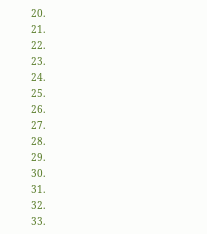20.
21.
22.
23.
24.
25.
26.
27.
28.
29.
30.
31.
32.
33.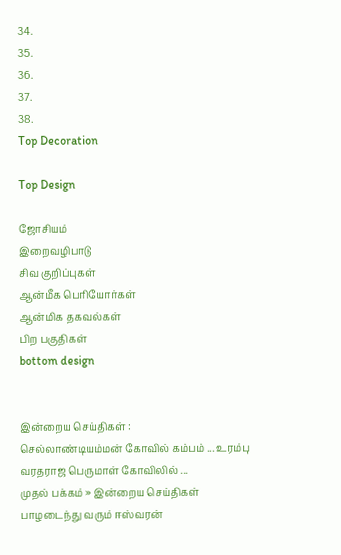34.
35.
36.
37.
38.
Top Decoration

Top Design

ஜோசியம்
இறைவழிபாடு
சிவ குறிப்புகள்
ஆன்மீக பெரியோர்கள்
ஆன்மிக தகவல்கள்
பிற பகுதிகள்
bottom design


இன்றைய செய்திகள் :
செல்லாண்டியம்மன் கோவில் கம்பம் ... உரம்பு வரதராஜ பெருமாள் கோவிலில் ...
முதல் பக்கம் » இன்றைய செய்திகள்
பாழடைந்து வரும் ஈஸ்வரன்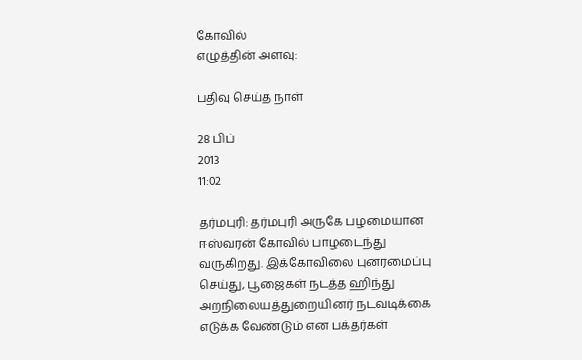கோவில்
எழுத்தின் அளவு:

பதிவு செய்த நாள்

28 பிப்
2013
11:02

தர்மபுரி: தர்மபுரி அருகே பழமையான ஈஸ்வரன் கோவில் பாழடைந்து வருகிறது. இக்கோவிலை புனரமைப்பு செய்து, பூஜைகள் நடத்த ஹிந்து அறநிலையத்துறையினர் நடவடிக்கை எடுக்க வேண்டும் என பக்தர்கள்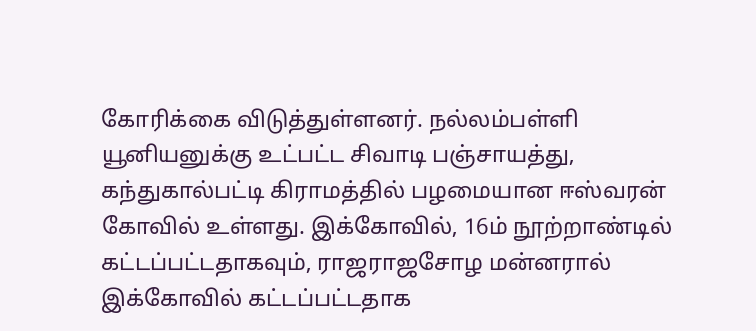கோரிக்கை விடுத்துள்ளனர். நல்லம்பள்ளி யூனியனுக்கு உட்பட்ட சிவாடி பஞ்சாயத்து, கந்துகால்பட்டி கிராமத்தில் பழமையான ஈஸ்வரன் கோவில் உள்ளது. இக்கோவில், 16ம் நூற்றாண்டில் கட்டப்பட்டதாகவும், ராஜராஜசோழ மன்னரால் இக்கோவில் கட்டப்பட்டதாக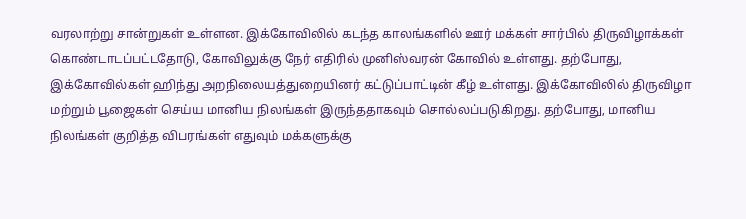வரலாற்று சான்றுகள் உள்ளன. இக்கோவிலில் கடந்த காலங்களில் ஊர் மக்கள் சார்பில் திருவிழாக்கள் கொண்டாடப்பட்டதோடு, கோவிலுக்கு நேர் எதிரில் முனிஸ்வரன் கோவில் உள்ளது. தற்போது, இக்கோவில்கள் ஹிந்து அறநிலையத்துறையினர் கட்டுப்பாட்டின் கீழ் உள்ளது. இக்கோவிலில் திருவிழா மற்றும் பூஜைகள் செய்ய மானிய நிலங்கள் இருந்ததாகவும் சொல்லப்படுகிறது. தற்போது, மானிய நிலங்கள் குறித்த விபரங்கள் எதுவும் மக்களுக்கு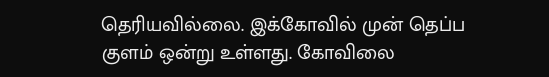தெரியவில்லை. இக்கோவில் முன் தெப்ப குளம் ஒன்று உள்ளது. கோவிலை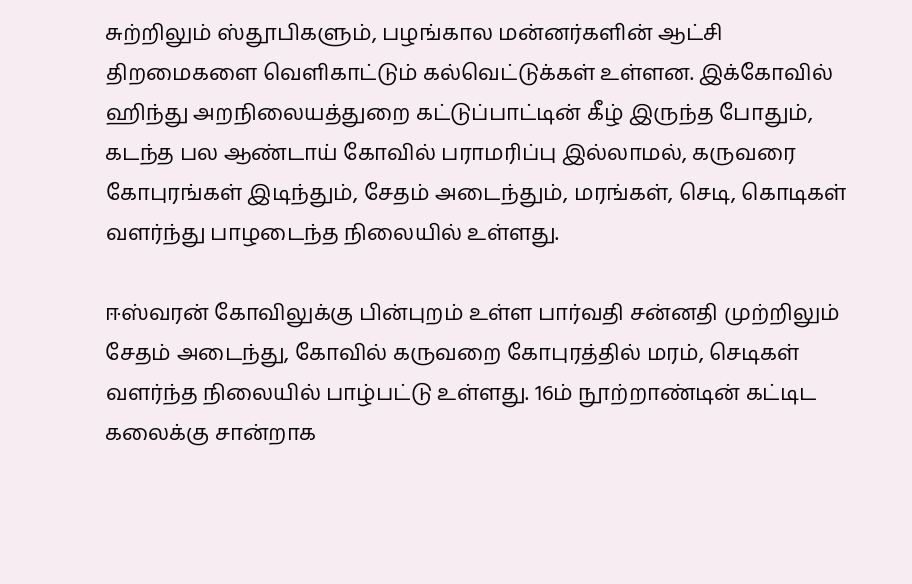சுற்றிலும் ஸ்தூபிகளும், பழங்கால மன்னர்களின் ஆட்சி திறமைகளை வெளிகாட்டும் கல்வெட்டுக்கள் உள்ளன. இக்கோவில் ஹிந்து அறநிலையத்துறை கட்டுப்பாட்டின் கீழ் இருந்த போதும், கடந்த பல ஆண்டாய் கோவில் பராமரிப்பு இல்லாமல், கருவரை கோபுரங்கள் இடிந்தும், சேதம் அடைந்தும், மரங்கள், செடி, கொடிகள் வளர்ந்து பாழடைந்த நிலையில் உள்ளது.

ஈஸ்வரன் கோவிலுக்கு பின்புறம் உள்ள பார்வதி சன்னதி முற்றிலும் சேதம் அடைந்து, கோவில் கருவறை கோபுரத்தில் மரம், செடிகள் வளர்ந்த நிலையில் பாழ்பட்டு உள்ளது. 16ம் நூற்றாண்டின் கட்டிட கலைக்கு சான்றாக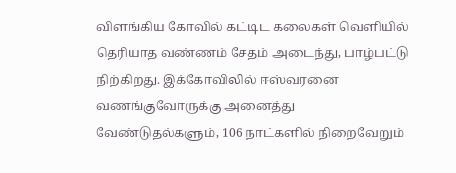விளங்கிய கோவில் கட்டிட கலைகள் வெளியில் தெரியாத வண்ணம் சேதம் அடைந்து, பாழ்பட்டு நிற்கிறது. இக்கோவிலில் ஈஸ்வரனை வணங்குவோருக்கு அனைத்து வேண்டுதல்களும், 106 நாட்களில் நிறைவேறும்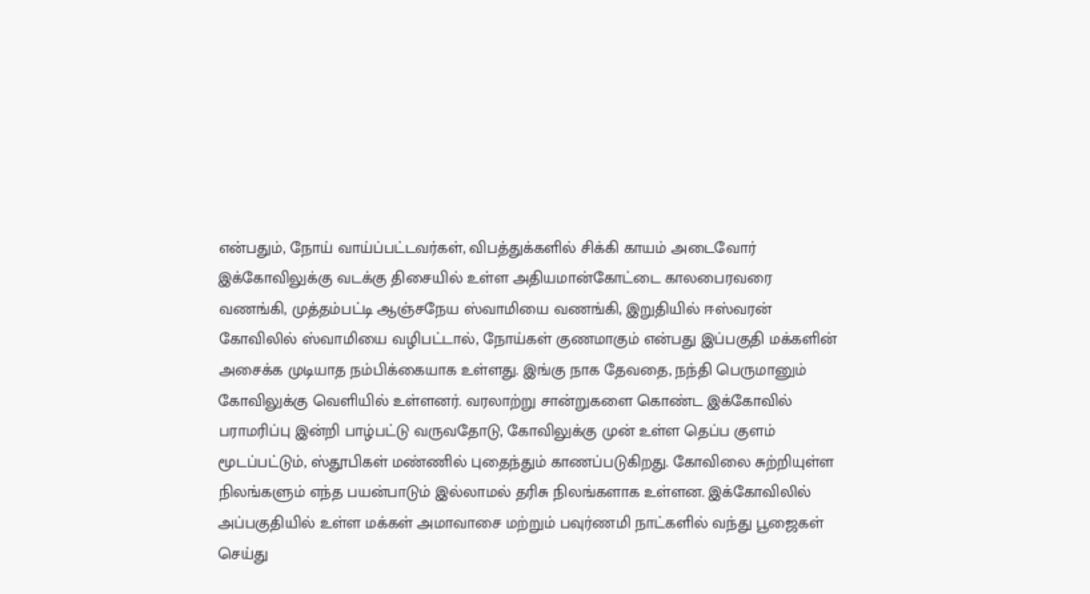என்பதும், நோய் வாய்ப்பட்டவர்கள், விபத்துக்களில் சிக்கி காயம் அடைவோர் இக்கோவிலுக்கு வடக்கு திசையில் உள்ள அதியமான்கோட்டை காலபைரவரை வணங்கி, முத்தம்பட்டி ஆஞ்சநேய ஸ்வாமியை வணங்கி, இறுதியில் ஈஸ்வரன் கோவிலில் ஸ்வாமியை வழிபட்டால், நோய்கள் குணமாகும் என்பது இப்பகுதி மக்களின் அசைக்க முடியாத நம்பிக்கையாக உள்ளது. இங்கு நாக தேவதை, நந்தி பெருமானும் கோவிலுக்கு வெளியில் உள்ளனர். வரலாற்று சான்றுகளை கொண்ட இக்கோவில் பராமரிப்பு இன்றி பாழ்பட்டு வருவதோடு, கோவிலுக்கு முன் உள்ள தெப்ப குளம் மூடப்பட்டும், ஸ்தூபிகள் மண்ணில் புதைந்தும் காணப்படுகிறது. கோவிலை சுற்றியுள்ள நிலங்களும் எந்த பயன்பாடும் இல்லாமல் தரிசு நிலங்களாக உள்ளன. இக்கோவிலில் அப்பகுதியில் உள்ள மக்கள் அமாவாசை மற்றும் பவுர்ணமி நாட்களில் வந்து பூஜைகள் செய்து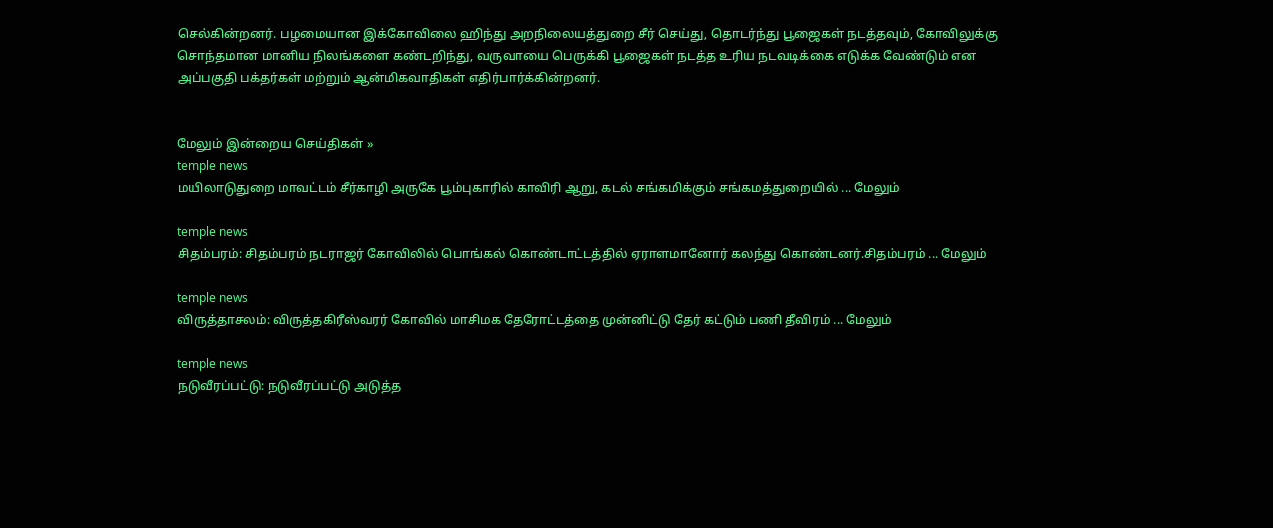செல்கின்றனர். பழமையான இக்கோவிலை ஹிந்து அறநிலையத்துறை சீர் செய்து, தொடர்ந்து பூஜைகள் நடத்தவும், கோவிலுக்கு சொந்தமான மானிய நிலங்களை கண்டறிந்து, வருவாயை பெருக்கி பூஜைகள் நடத்த உரிய நடவடிக்கை எடுக்க வேண்டும் என அப்பகுதி பக்தர்கள் மற்றும் ஆன்மிகவாதிகள் எதிர்பார்க்கின்றனர்.


மேலும் இன்றைய செய்திகள் »
temple news
மயிலாடுதுறை மாவட்டம் சீர்காழி அருகே பூம்புகாரில் காவிரி ஆறு, கடல் சங்கமிக்கும் சங்கமத்துறையில் ... மேலும்

temple news
சிதம்பரம்: சிதம்பரம் நடராஜர் கோவிலில் பொங்கல் கொண்டாட்டத்தில் ஏராளமானோர் கலந்து கொண்டனர்.சிதம்பரம் ... மேலும்

temple news
விருத்தாசலம்: விருத்தகிரீஸ்வரர் கோவில் மாசிமக தேரோட்டத்தை முன்னிட்டு தேர் கட்டும் பணி தீவிரம் ... மேலும்

temple news
நடுவீரப்பட்டு: நடுவீரப்பட்டு அடுத்த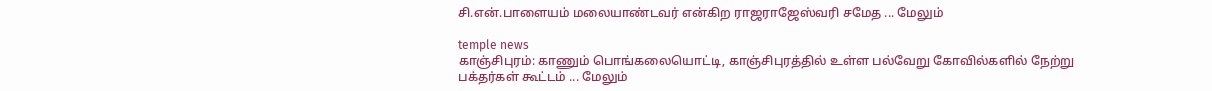சி.என்.பாளையம் மலையாண்டவர் என்கிற ராஜராஜேஸ்வரி சமேத ... மேலும்

temple news
காஞ்சிபுரம்: காணும் பொங்கலையொட்டி, காஞ்சிபுரத்தில் உள்ள பல்வேறு கோவில்களில் நேற்று பக்தர்கள் கூட்டம் ... மேலும்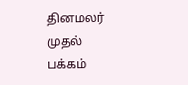தினமலர் முதல் பக்கம்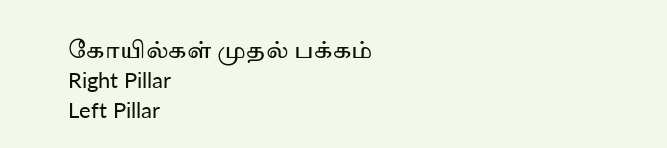கோயில்கள் முதல் பக்கம்
Right Pillar
Left Pillar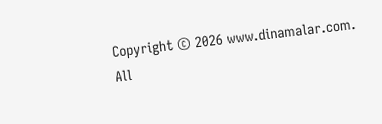Copyright © 2026 www.dinamalar.com. All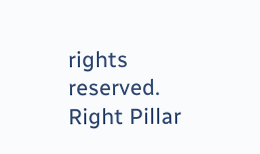rights reserved.
Right Pillar